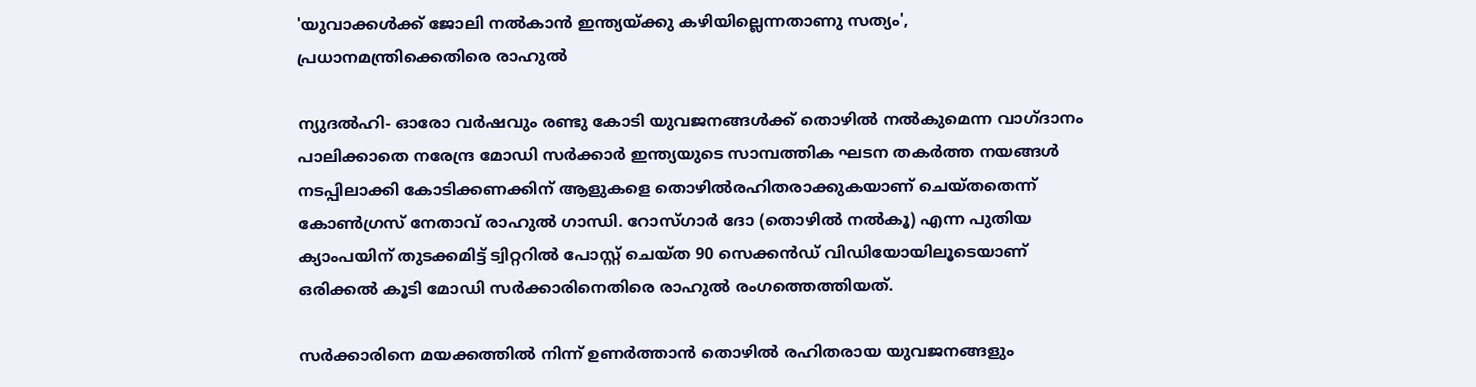'യുവാക്കള്‍ക്ക് ജോലി നല്‍കാന്‍ ഇന്ത്യയ്ക്കു കഴിയില്ലെന്നതാണു സത്യം', പ്രധാനമന്ത്രിക്കെതിരെ രാഹുല്‍

ന്യുദല്‍ഹി- ഓരോ വര്‍ഷവും രണ്ടു കോടി യുവജനങ്ങള്‍ക്ക് തൊഴില്‍ നല്‍കുമെന്ന വാഗ്ദാനം പാലിക്കാതെ നരേന്ദ്ര മോഡി സര്‍ക്കാര്‍ ഇന്ത്യയുടെ സാമ്പത്തിക ഘടന തകര്‍ത്ത നയങ്ങള്‍ നടപ്പിലാക്കി കോടിക്കണക്കിന് ആളുകളെ തൊഴില്‍രഹിതരാക്കുകയാണ് ചെയ്തതെന്ന് കോണ്‍ഗ്രസ് നേതാവ് രാഹുല്‍ ഗാന്ധി. റോസ്ഗാര്‍ ദോ (തൊഴില്‍ നല്‍കൂ) എന്ന പുതിയ ക്യാംപയിന് തുടക്കമിട്ട് ട്വിറ്ററില്‍ പോസ്റ്റ് ചെയ്ത 90 സെക്കന്‍ഡ് വിഡിയോയിലൂടെയാണ് ഒരിക്കല്‍ കൂടി മോഡി സര്‍ക്കാരിനെതിരെ രാഹുല്‍ രംഗത്തെത്തിയത്.

സര്‍ക്കാരിനെ മയക്കത്തില്‍ നിന്ന് ഉണര്‍ത്താന്‍ തൊഴില്‍ രഹിതരായ യുവജനങ്ങളും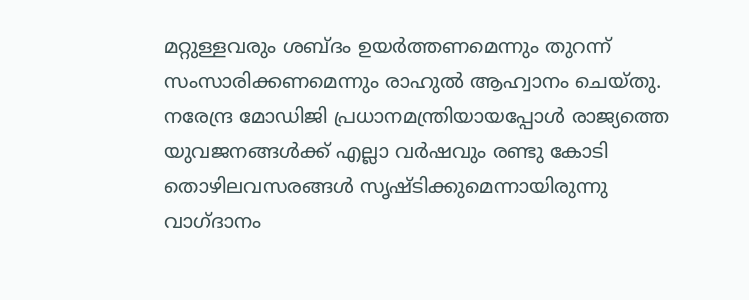മറ്റുള്ളവരും ശബ്ദം ഉയര്‍ത്തണമെന്നും തുറന്ന് സംസാരിക്കണമെന്നും രാഹുല്‍ ആഹ്വാനം ചെയ്തു. നരേന്ദ്ര മോഡിജി പ്രധാനമന്ത്രിയായപ്പോള്‍ രാജ്യത്തെ യുവജനങ്ങള്‍ക്ക് എല്ലാ വര്‍ഷവും രണ്ടു കോടി തൊഴിലവസരങ്ങള്‍ സൃഷ്ടിക്കുമെന്നായിരുന്നു വാഗ്ദാനം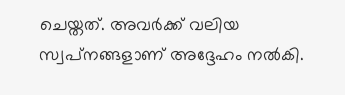ചെയ്തത്. അവര്‍ക്ക് വലിയ സ്വപ്‌നങ്ങളാണ് അദ്ദേഹം നല്‍കി.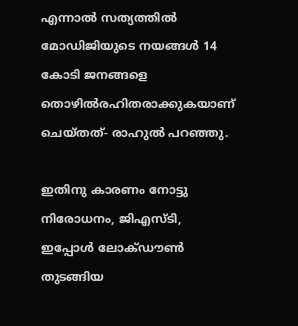എന്നാല്‍ സത്യത്തില്‍ മോഡിജിയുടെ നയങ്ങള്‍ 14 കോടി ജനങ്ങളെ തൊഴില്‍രഹിതരാക്കുകയാണ് ചെയ്തത്- രാഹുല്‍ പറഞ്ഞു.

ഇതിനു കാരണം നോട്ടു നിരോധനം, ജിഎസ്ടി, ഇപ്പോള്‍ ലോക്ഡൗണ്‍ തുടങ്ങിയ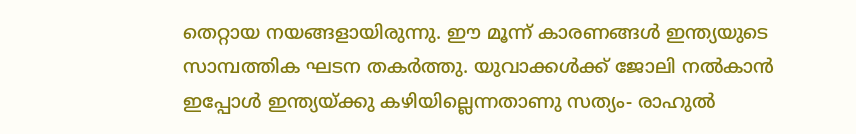തെറ്റായ നയങ്ങളായിരുന്നു. ഈ മൂന്ന് കാരണങ്ങള്‍ ഇന്ത്യയുടെ സാമ്പത്തിക ഘടന തകര്‍ത്തു. യുവാക്കള്‍ക്ക് ജോലി നല്‍കാന്‍ ഇപ്പോള്‍ ഇന്ത്യയ്ക്കു കഴിയില്ലെന്നതാണു സത്യം- രാഹുല്‍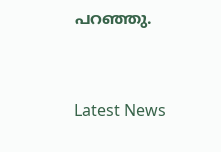പറഞ്ഞു.


Latest News